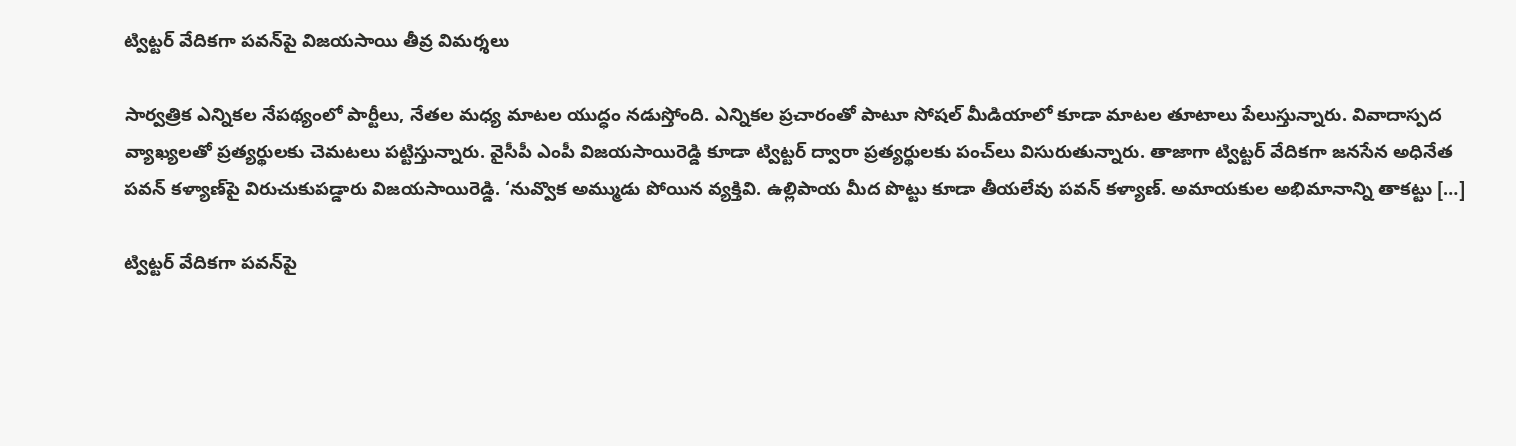ట్విట్టర్ వేదికగా పవన్‍పై విజయసాయి తీవ్ర విమర్శలు

సార్వత్రిక ఎన్నికల నేపథ్యంలో పార్టీలు, నేతల మధ్య మాటల యుద్ధం నడుస్తోంది. ఎన్నికల ప్రచారంతో పాటూ సోషల్ మీడియాలో కూడా మాటల తూటాలు పేలుస్తున్నారు. వివాదాస్పద‌ వ్యాఖ్యలతో ప్రత్యర్థులకు చెమటలు పట్టిస్తున్నారు. వైసీపీ ఎంపీ విజయసాయిరెడ్డి కూడా ట్విట్టర్ ద్వారా ప్రత్యర్థులకు పంచ్‌లు విసురుతున్నారు. తాజాగా ట్విట్టర్ వేదికగా జనసేన అధినేత పవన్ కళ్యాణ్‌పై విరుచుకుపడ్డారు విజయసాయిరెడ్డి. ‘నువ్వొక అమ్ముడు పోయిన వ్యక్తివి. ఉల్లిపాయ మీద పొట్టు కూడా తీయలేవు పవన్ కళ్యాణ్. అమాయకుల అభిమానాన్ని తాకట్టు […]

ట్విట్టర్ వేదికగా పవన్‍పై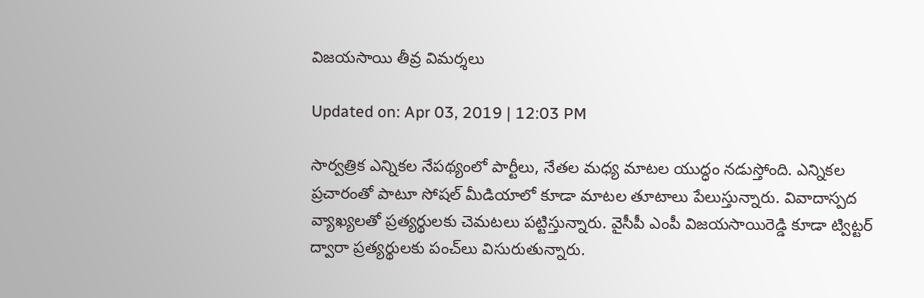విజయసాయి తీవ్ర విమర్శలు

Updated on: Apr 03, 2019 | 12:03 PM

సార్వత్రిక ఎన్నికల నేపథ్యంలో పార్టీలు, నేతల మధ్య మాటల యుద్ధం నడుస్తోంది. ఎన్నికల ప్రచారంతో పాటూ సోషల్ మీడియాలో కూడా మాటల తూటాలు పేలుస్తున్నారు. వివాదాస్పద‌ వ్యాఖ్యలతో ప్రత్యర్థులకు చెమటలు పట్టిస్తున్నారు. వైసీపీ ఎంపీ విజయసాయిరెడ్డి కూడా ట్విట్టర్ ద్వారా ప్రత్యర్థులకు పంచ్‌లు విసురుతున్నారు.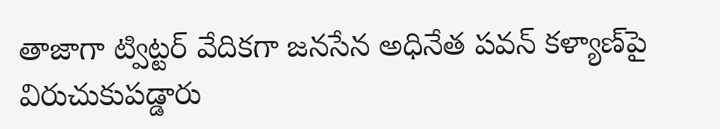తాజాగా ట్విట్టర్ వేదికగా జనసేన అధినేత పవన్ కళ్యాణ్‌పై విరుచుకుపడ్డారు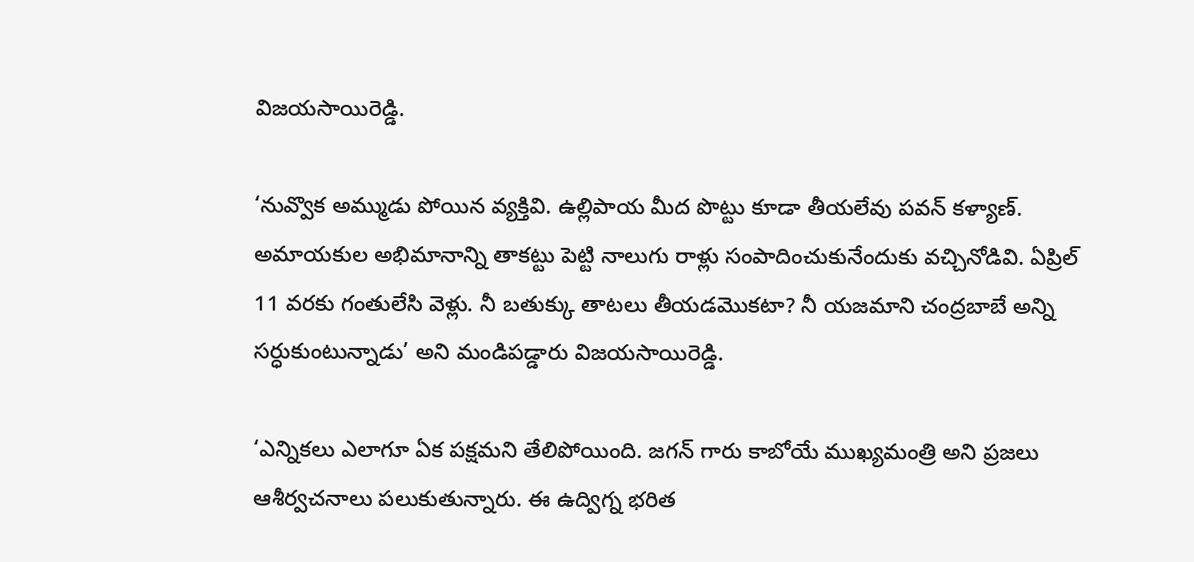విజయసాయిరెడ్డి.

‘నువ్వొక అమ్ముడు పోయిన వ్యక్తివి. ఉల్లిపాయ మీద పొట్టు కూడా తీయలేవు పవన్ కళ్యాణ్. అమాయకుల అభిమానాన్ని తాకట్టు పెట్టి నాలుగు రాళ్లు సంపాదించుకునేందుకు వచ్చినోడివి. ఏప్రిల్‌ 11 వరకు గంతులేసి వెళ్లు. నీ బతుక్కు తాటలు తీయడమొకటా? నీ యజమాని చంద్రబాబే అన్ని సర్ధుకుంటున్నాడు’ అని మ‍ండిప‌డ్డారు విజయసాయిరెడ్డి.

‘ఎన్నికలు ఎలాగూ ఏక పక్షమని తేలిపోయింది. జగన్ గారు కాబోయే ముఖ్యమంత్రి అని ప్రజలు ఆశీర్వచనాలు పలుకుతున్నారు. ఈ ఉద్విగ్న భరిత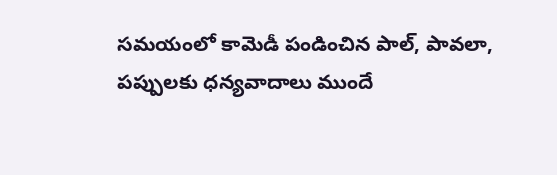సమయంలో కామెడీ పండించిన పాల్, పావలా, పప్పులకు ధన్యవాదాలు ముందే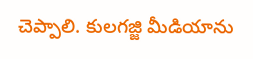చెప్పాలి. కులగజ్జి మీడియాను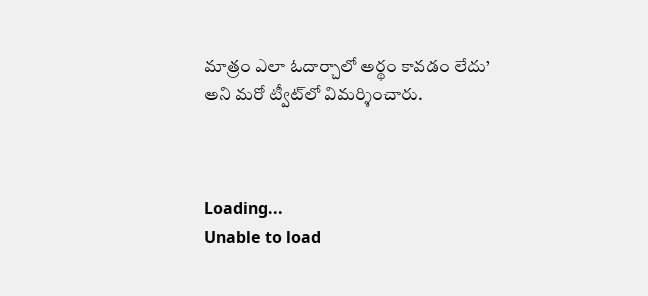మాత్రం ఎలా ఓదార్చాలో అర్థం కావడం లేదు’ అని మరో ట్వీట్‍లో విమర్శించారు.



Loading...
Unable to load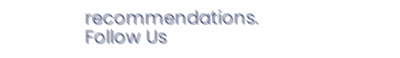recommendations.
Follow Us